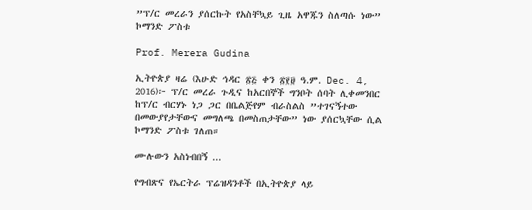”ፕ/ር መረራን ያሰርኩት የአስቸኳይ ጊዜ አዋጁን ስለጣሱ ነው” ኮማንድ ፖስቱ

Prof. Merera Gudina

ኢትዮጵያ ዛሬ (እሁድ ኅዳር ፳፭ ቀን ፳፻፱ ዓ.ም. Dec. 4, 2016)፦ ፕ/ር መረራ ጉዲና ከአርበኞች ግንቦት ሰባት ሊቀመንበር ከፕ/ር ብርሃኑ ነጋ ጋር በቤልጅየም ብራስልስ ”ተገናኝተው በመውያየታቸውና መግለጫ በመስጠታቸው” ነው ያሰርኳቸው ሲል ኮማንድ ፖስቱ ገለጠ።

ሙሉውን አስነብበኝ ...

የግብጽና የኤርትራ ፕሬዝዳንቶች በኢትዮጵያ ላይ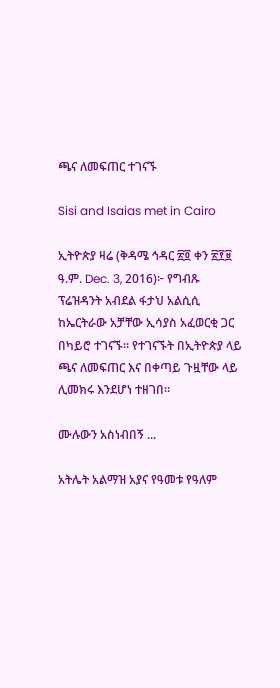ጫና ለመፍጠር ተገናኙ

Sisi and Isaias met in Cairo

ኢትዮጵያ ዛሬ (ቅዳሜ ኅዳር ፳፬ ቀን ፳፻፱ ዓ.ም. Dec. 3, 2016)፦ የግብጹ ፕሬዝዳንት አብደል ፋታህ አልሲሲ ከኤርትራው አቻቸው ኢሳያስ አፈወርቂ ጋር በካይሮ ተገናኙ። የተገናኙት በኢትዮጵያ ላይ ጫና ለመፍጠር እና በቀጣይ ጉዟቸው ላይ ሊመክሩ እንደሆነ ተዘገበ።

ሙሉውን አስነብበኝ ...

አትሌት አልማዝ አያና የዓመቱ የዓለም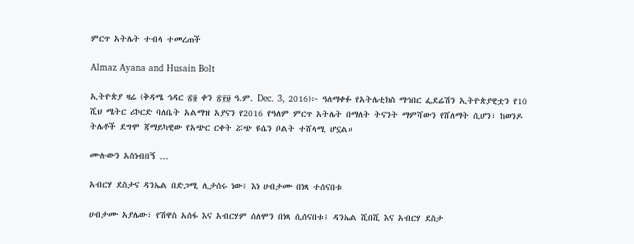ምርጥ አትሌት ተብላ ተመረጠች

Almaz Ayana and Husain Bolt

ኢትዮጵያ ዛሬ (ቅዳሜ ኅዳር ፳፬ ቀን ፳፻፱ ዓ.ም. Dec. 3, 2016)፦ ዓለማቀፉ የአትሌቲክስ ማኅበር ፌደሬሽን ኢትዮጵያዊቷን የ10 ሺህ ሜትር ሪኮርድ ባለቤት አልማዝ አያናን የ2016 የዓለም ምርጥ አትሌት በማለት ትናንት ማምሻውን የሸለማት ሲሆን፣ ከወንዶ ትሌቶች ደግሞ ጃማይካዊው የአጭር ርቀት ሯጭ ዩሴን ቦልት ተሸላሚ ሆኗል።

ሙሉውን አስነብበኝ ...

አብርሃ ደስታና ዳንኤል በድጋሚ ሊታሰሩ ነው፤ እነ ሀብታሙ በነጻ ተሰናበቱ

ሀብታሙ አያሌው፣ የሽዋስ አሰፋ እና አብርሃም ሰለሞን በነጻ ሲሰናበቱ፤ ዳንኤል ሺበሺ እና አብርሃ ደስታ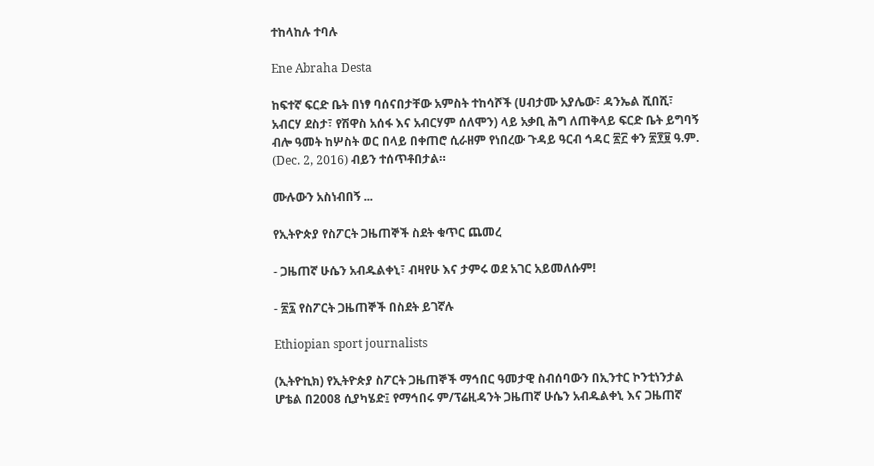ተከላከሉ ተባሉ

Ene Abraha Desta

ከፍተኛ ፍርድ ቤት በነፃ ባሰናበታቸው አምስት ተከሳሾች (ሀብታሙ አያሌው፣ ዳንኤል ሺበሺ፣ አብርሃ ደስታ፣ የሽዋስ አሰፋ እና አብርሃም ሰለሞን) ላይ አቃቢ ሕግ ለጠቅላይ ፍርድ ቤት ይግባኝ ብሎ ዓመት ከሦስት ወር በላይ በቀጠሮ ሲራዘም የነበረው ጉዳይ ዓርብ ኅዳር ፳፫ ቀን ፳፻፱ ዓ.ም. (Dec. 2, 2016) ብይን ተሰጥቶበታል።

ሙሉውን አስነብበኝ ...

የኢትዮጵያ የስፖርት ጋዜጠኞች ስደት ቁጥር ጨመረ

- ጋዜጠኛ ሁሴን አብዱልቀኒ፣ ብዛየሁ እና ታምሩ ወደ አገር አይመለሱም!

- ፳፯ የስፖርት ጋዜጠኞች በስደት ይገኛሉ

Ethiopian sport journalists

(ኢትዮኪክ) የኢትዮጵያ ስፖርት ጋዜጠኞች ማኅበር ዓመታዊ ስብሰባውን በኢንተር ኮንቲነንታል ሆቴል በ2008 ሲያካሄድ፤ የማኅበሩ ም/ፕሬዚዳንት ጋዜጠኛ ሁሴን አብዱልቀኒ እና ጋዜጠኛ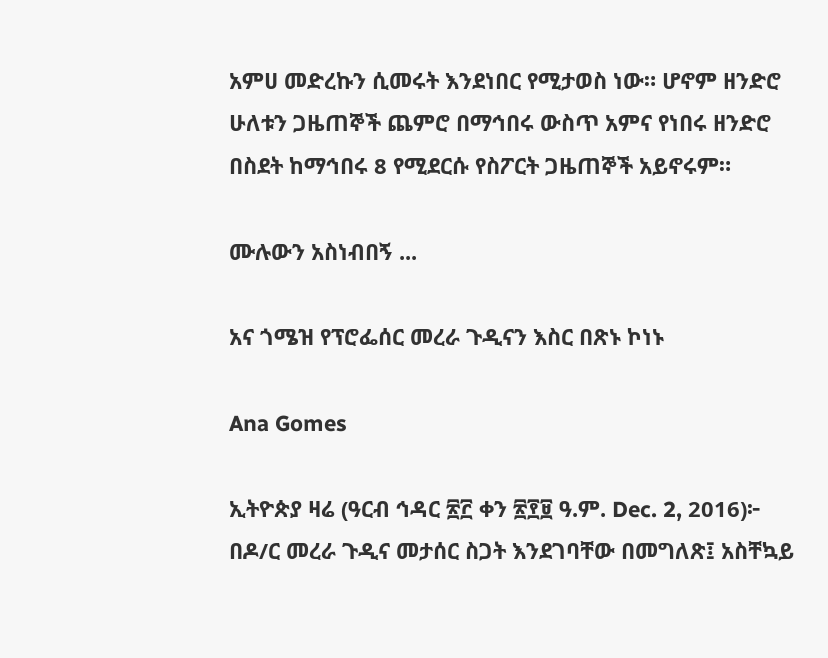አምሀ መድረኩን ሲመሩት እንደነበር የሚታወስ ነው። ሆኖም ዘንድሮ ሁለቱን ጋዜጠኞች ጨምሮ በማኅበሩ ውስጥ አምና የነበሩ ዘንድሮ በስደት ከማኅበሩ 8 የሚደርሱ የስፖርት ጋዜጠኞች አይኖሩም።

ሙሉውን አስነብበኝ ...

አና ጎሜዝ የፕሮፌሰር መረራ ጉዲናን እስር በጽኑ ኮነኑ

Ana Gomes

ኢትዮጵያ ዛሬ (ዓርብ ኅዳር ፳፫ ቀን ፳፻፱ ዓ.ም. Dec. 2, 2016)፦ በዶ/ር መረራ ጉዲና መታሰር ስጋት እንደገባቸው በመግለጽ፤ አስቸኳይ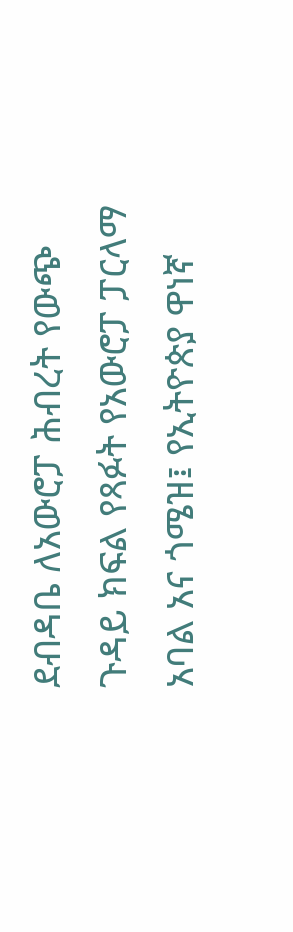ደብዳቤ ለአውሮፓ ሕብረት የውጭ ጉዳይ ክፍል የጻፉት የአውሮፓ ፓርላማ አባል አና ጎሜዝ፤ የኢትዮጵያ ዋነኛ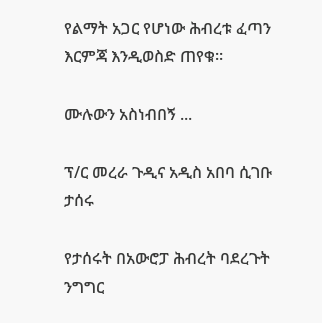የልማት አጋር የሆነው ሕብረቱ ፈጣን እርምጃ እንዲወስድ ጠየቁ።

ሙሉውን አስነብበኝ ...

ፕ/ር መረራ ጉዲና አዲስ አበባ ሲገቡ ታሰሩ

የታሰሩት በአውሮፓ ሕብረት ባደረጉት ንግግር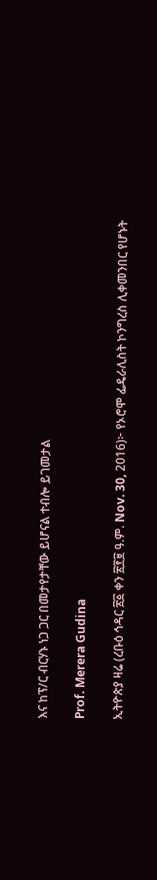እና ከፕ/ር ብርሃኑ ነጋ ጋር በመታየታቸው ይሆናል ተብሎ ይገመታል

Prof. Merera Gudina

ኢትዮጵያ ዛሬ (ረቡዕ ኅዳር ፳፩ ቀን ፳፻፱ ዓ.ም. Nov. 30, 2016)፦ የኦሮሞ ፌዴራሊስት ኮንግረስ ሊቀመንበር የሆኑት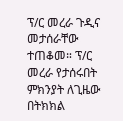ፕ/ር መረራ ጉዲና መታሰራቸው ተጠቆመ። ፕ/ር መረራ የታሰሩበት ምክንያት ለጊዜው በትክክል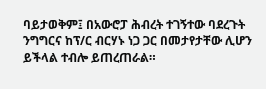ባይታወቅም፤ በአውሮፓ ሕብረት ተገኝተው ባደረጉት ንግግርና ከፕ/ር ብርሃኑ ነጋ ጋር በመታየታቸው ሊሆን ይችላል ተብሎ ይጠረጠራል።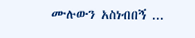ሙሉውን አስነብበኝ ...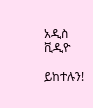አዲስ ቪዲዮ

ይከተሉን!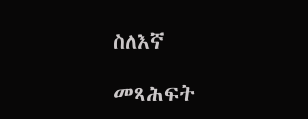ስለእኛ

መጻሕፍት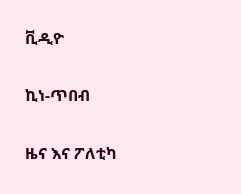ቪዲዮ

ኪነ-ጥበብ

ዜና እና ፖለቲካ